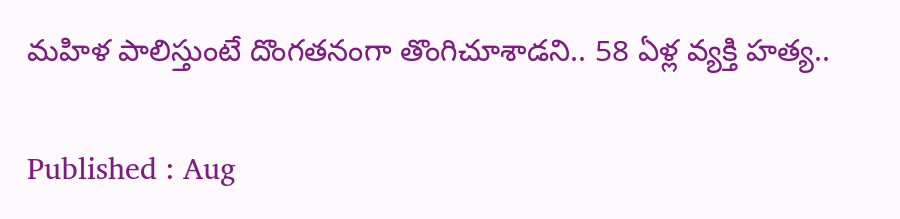మహిళ పాలిస్తుంటే దొంగతనంగా తొంగిచూశాడని.. 58 ఏళ్ల వ్యక్తి హత్య..

Published : Aug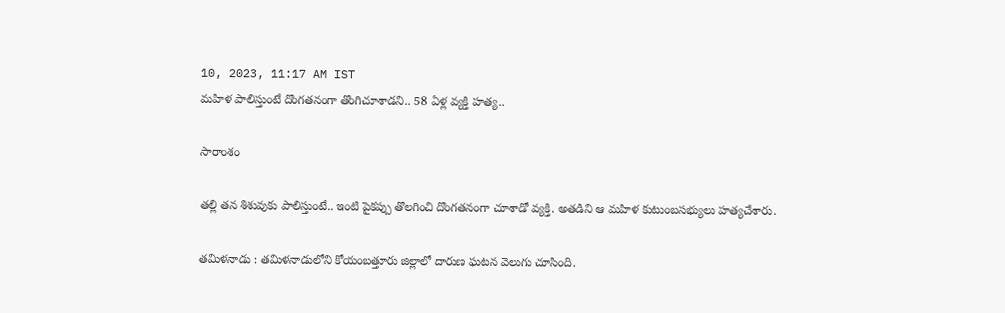10, 2023, 11:17 AM IST
మహిళ పాలిస్తుంటే దొంగతనంగా తొంగిచూశాడని.. 58 ఏళ్ల వ్యక్తి హత్య..

సారాంశం

తల్లి తన శిశువుకు పాలిస్తుంటే.. ఇంటి పైకప్పు తొలగించి దొంగతనంగా చూశాడో వ్యక్తి. అతడిని ఆ మహిళ కుటుంబసభ్యులు హత్యచేశారు.

తమిళనాడు : తమిళనాడులోని కోయంబత్తూరు జిల్లాలో దారుణ ఘటన వెలుగు చూసింది.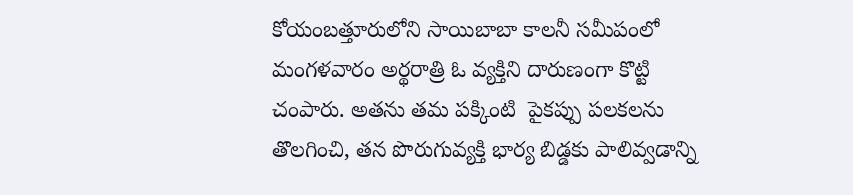కోయంబత్తూరులోని సాయిబాబా కాలనీ సమీపంలో మంగళవారం అర్థరాత్రి ఓ వ్యక్తిని దారుణంగా కొట్టి చంపారు. అతను తమ పక్కింటి  పైకప్పు పలకలను తొలగించి, తన పొరుగువ్యక్తి భార్య బిడ్డకు పాలివ్వడాన్ని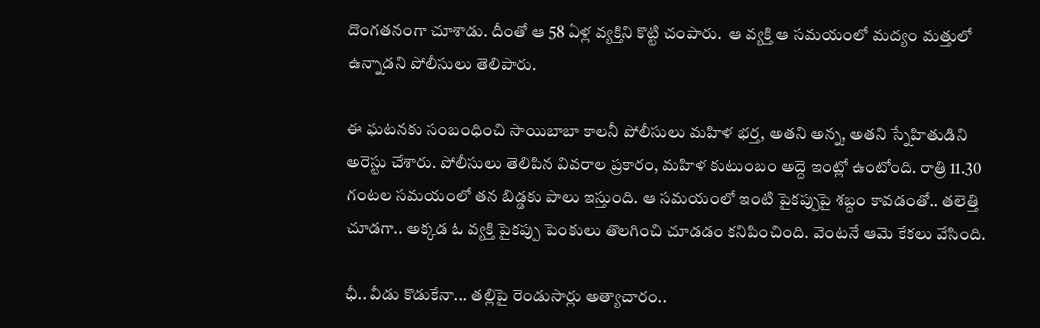దొంగతనంగా చూశాడు. దీంతో ఆ 58 ఏళ్ల వ్యక్తిని కొట్టి చంపారు.  ఆ వ్యక్తి ఆ సమయంలో మద్యం మత్తులో ఉన్నాడని పోలీసులు తెలిపారు.

ఈ ఘటనకు సంబంధించి సాయిబాబా కాలనీ పోలీసులు మహిళ భర్త, అతని అన్న, అతని స్నేహితుడిని అరెస్టు చేశారు. పోలీసులు తెలిపిన వివరాల ప్రకారం, మహిళ కుటుంబం అద్దె ఇంట్లో ఉంటోంది. రాత్రి 11.30 గంటల సమయంలో తన బిడ్డకు పాలు ఇస్తుంది. ఆ సమయంలో ఇంటి పైకప్పుపై శబ్దం కావడంతో.. తలెత్తి చూడగా.. అక్కడ ఓ వ్యక్తి పైకప్పు పెంకులు తొలగించి చూడడం కనిపించింది. వెంటనే ఆమె కేకలు వేసింది.

ఛీ.. వీడు కొడుకేనా... తల్లిపై రెండుసార్లు అత్యాచారం..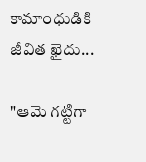కామాంధుడికి జీవిత ఖైదు...

"ఆమె గట్టిగా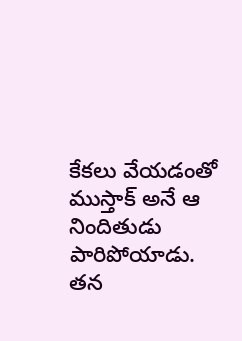కేకలు వేయడంతో ముస్తాక్ అనే ఆ నిందితుడు పారిపోయాడు. తన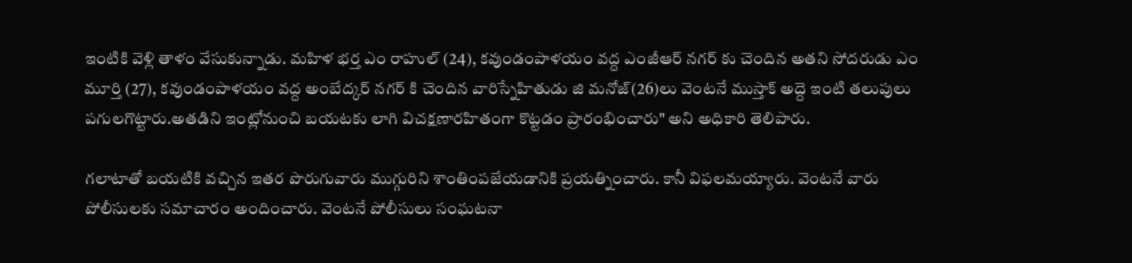ఇంటికి వెళ్లి తాళం వేసుకున్నాడు. మహిళ భర్త ఎం రాహుల్ (24), కవుండంపాళయం వద్ద ఎంజీఆర్ నగర్ కు చెందిన అతని సోదరుడు ఎం మూర్తి (27), కవుండంపాళయం వద్ద అంబేద్కర్ నగర్ కి చెందిన వారిస్నేహితుడు జి మనోజ్(26)లు వెంటనే ముస్తాక్ అద్దె ఇంటి తలుపులు పగులగొట్టారు.అతడిని ఇంట్లోనుంచి బయటకు లాగి విచక్షణారహితంగా కొట్టడం ప్రారంభించారు" అని అధికారి తెలిపారు.

గలాటాతో బయటికి వచ్చిన ఇతర పొరుగువారు ముగ్గురిని శాంతింపజేయడానికి ప్రయత్నించారు. కానీ విఫలమయ్యారు. వెంటనే వారు పోలీసులకు సమాచారం అందించారు. వెంటనే పోలీసులు సంఘటనా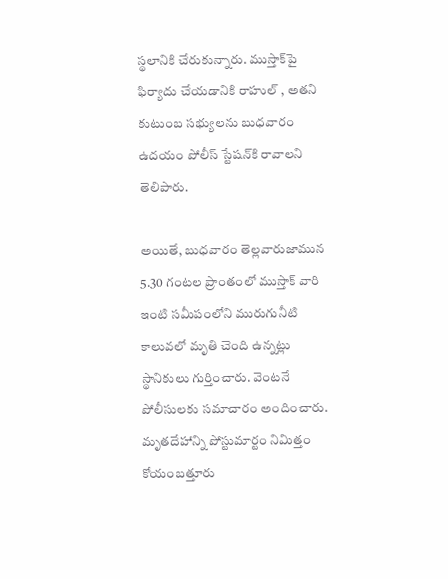స్థలానికి చేరుకున్నారు. ముస్తాక్‌పై ఫిర్యాదు చేయడానికి రాహుల్ , అతని కుటుంబ సభ్యులను బుధవారం ఉదయం పోలీస్ స్టేషన్‌కి రావాలని తెలిపారు.

అయితే, బుధవారం తెల్లవారుజామున 5.30 గంటల ప్రాంతంలో ముస్తాక్‌ వారి ఇంటి సమీపంలోని మురుగునీటి కాలువలో మృతి చెంది ఉన్నట్లు స్థానికులు గుర్తించారు. వెంటనే పోలీసులకు సమాచారం అందించారు. మృతదేహాన్ని పోస్టుమార్టం నిమిత్తం కోయంబత్తూరు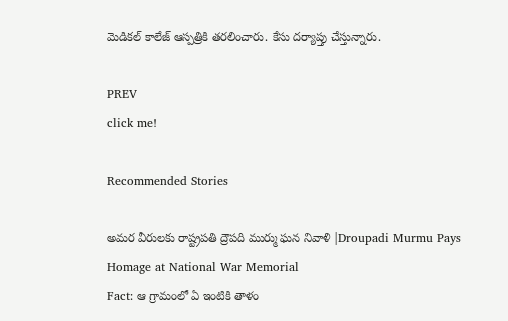మెడికల్‌ కాలేజ్‌ ఆస్పత్రికి తరలించారు. కేసు దర్యాప్తు చేస్తున్నారు.

PREV
click me!

Recommended Stories

అమర వీరులకు రాష్ట్రపతి ద్రౌపది ముర్ము ఘన నివాళి |Droupadi Murmu Pays Homage at National War Memorial
Fact: ఆ గ్రామంలో ఏ ఇంటికి తాళం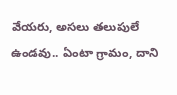వేయరు, అసలు తలుపులే ఉండవు.. ఏంటా గ్రామం, దాని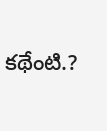కథేంటి.?